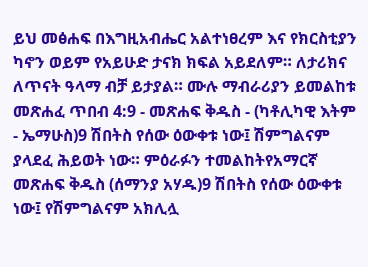ይህ መፅሐፍ በእግዚአብሔር አልተነፀረም እና የክርስቲያን ካኖን ወይም የአይሁድ ታናክ ክፍል አይደለም። ለታሪክና ለጥናት ዓላማ ብቻ ይታያል። ሙሉ ማብራሪያን ይመልከቱ መጽሐፈ ጥበብ 4:9 - መጽሐፍ ቅዱስ - (ካቶሊካዊ እትም - ኤማሁስ)9 ሽበትስ የሰው ዕውቀቱ ነው፤ ሽምግልናም ያላደፈ ሕይወት ነው። ምዕራፉን ተመልከትየአማርኛ መጽሐፍ ቅዱስ (ሰማንያ አሃዱ)9 ሽበትስ የሰው ዕውቀቱ ነው፤ የሽምግልናም አክሊሏ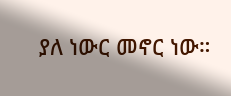ያለ ነውር መኖር ነው።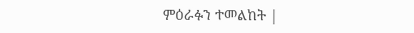ምዕራፉን ተመልከት |